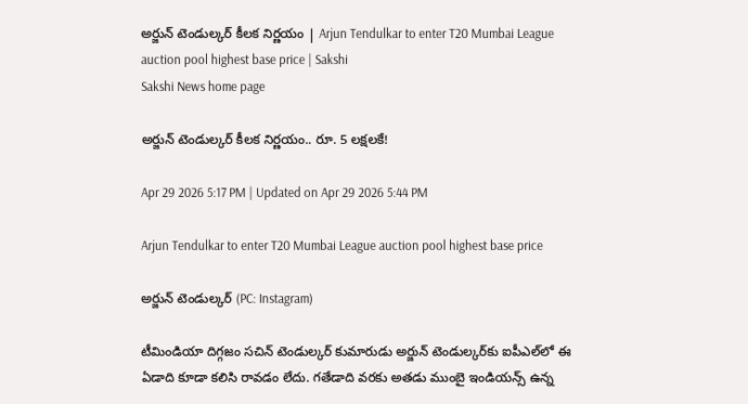అర్జున్‌ టెండుల్కర్‌ కీలక నిర్ణయం | Arjun Tendulkar to enter T20 Mumbai League auction pool highest base price | Sakshi
Sakshi News home page

అర్జున్‌ టెండుల్కర్‌ కీలక నిర్ణయం.. రూ. 5 లక్షలకే!

Apr 29 2026 5:17 PM | Updated on Apr 29 2026 5:44 PM

Arjun Tendulkar to enter T20 Mumbai League auction pool highest base price

అర్జున్‌ టెండుల్కర్‌ (PC: Instagram)

టీమిండియా దిగ్గజం సచిన్ టెండుల్కర్‌ కుమారుడు అర్జున్‌ టెండుల్కర్‌కు ఐపీఎల్‌లో ఈ ఏడాది కూడా కలిసి రావడం లేదు. గతేడాది వరకు అతడు ముంబై ఇండియన్స్‌ ఉన్న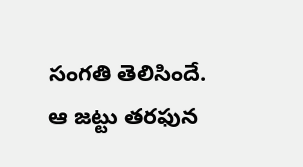సంగతి తెలిసిందే. ఆ జట్టు తరఫున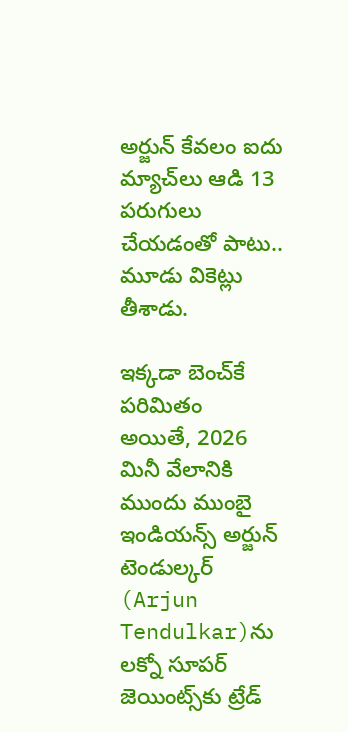అర్జున్‌ కేవలం ఐదు మ్యాచ్‌లు ఆడి 13 పరుగులు చేయడంతో పాటు.. మూడు వికెట్లు తీశాడు.

ఇక్కడా బెంచ్‌కే పరిమితం
అయితే, 2026 మినీ వేలానికి ముందు ముంబై ఇండియన్స్‌ అర్జున్‌ టెండుల్కర్‌ (Arjun Tendulkar)ను లక్నో సూపర్‌ జెయింట్స్‌కు ట్రేడ్‌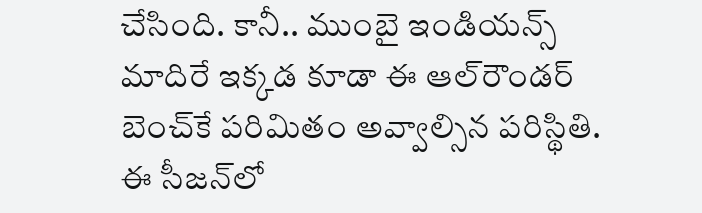చేసింది. కానీ.. ముంబై ఇండియన్స్‌ మాదిరే ఇక్కడ కూడా ఈ ఆల్‌రౌండర్‌ బెంచ్‌కే పరిమితం అవ్వాల్సిన పరిస్థితి. ఈ సీజన్‌లో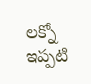లక్నో ఇప్పటి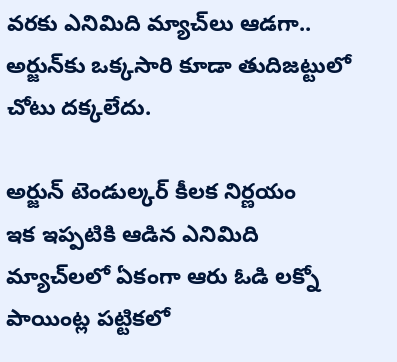వరకు ఎనిమిది మ్యాచ్‌లు ఆడగా.. అర్జున్‌కు ఒక్కసారి కూడా తుదిజట్టులో చోటు దక్కలేదు.

అర్జున్‌ టెండుల్కర్‌ కీలక నిర్ణయం
ఇక ఇప్పటికి ఆడిన ఎనిమిది మ్యాచ్‌లలో ఏకంగా ఆరు ఓడి లక్నో పాయింట్ల పట్టికలో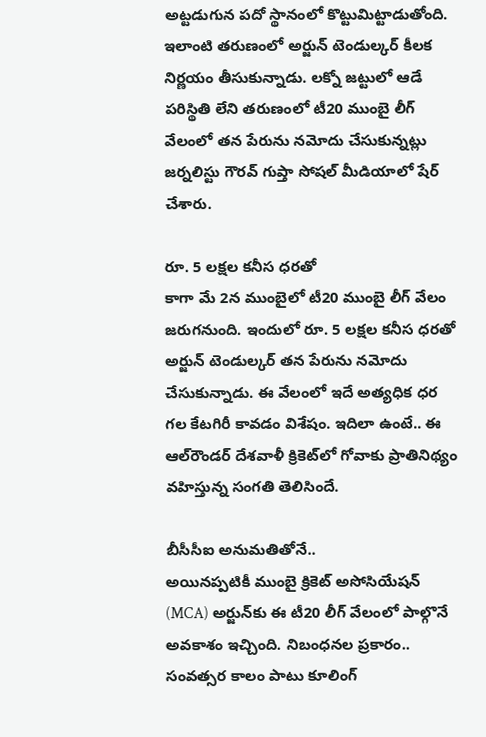అట్టడుగున పదో స్థానంలో కొట్టుమిట్టాడుతోంది. ఇలాంటి తరుణంలో అర్జున్‌ టెండుల్కర్‌ కీలక నిర్ణయం తీసుకున్నాడు. లక్నో జట్టులో ఆడే పరిస్థితి లేని తరుణంలో టీ20 ముంబై లీగ్‌ వేలంలో తన పేరును నమోదు చేసుకున్నట్లు జర్నలిస్టు గౌరవ్‌ గుప్తా సోషల్‌ మీడియాలో షేర్‌ చేశారు.

రూ. 5 లక్షల కనీస ధరతో
కాగా మే 2న ముంబైలో టీ20 ముంబై లీగ్‌ వేలం జరుగనుంది. ఇందులో రూ. 5 లక్షల కనీస ధరతో అర్జున్‌ టెండుల్కర్‌ తన పేరును నమోదు చేసుకున్నాడు. ఈ వేలంలో ఇదే అత్యధిక ధర గల కేటగిరీ కావడం విశేషం. ఇదిలా ఉంటే.. ఈ ఆల్‌రౌండర్‌ దేశవాళీ క్రికెట్‌లో గోవాకు ప్రాతినిథ్యం వహిస్తున్న సంగతి తెలిసిందే.

బీసీసీఐ అనుమతితోనే..
అయినప్పటికీ ముంబై క్రికెట్‌ అసోసియేషన్‌ (MCA) అర్జున్‌కు ఈ టీ20 లీగ్‌ వేలంలో పాల్గొనే అవకాశం ఇచ్చింది. నిబంధనల ప్రకారం.. సంవత్సర కాలం పాటు కూలింగ్‌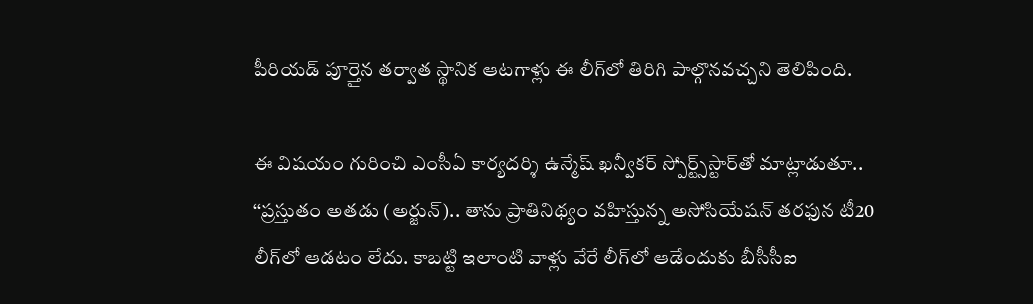పీరియడ్‌ పూర్తైన తర్వాత స్థానిక ఆటగాళ్లు ఈ లీగ్‌లో తిరిగి పాల్గొనవచ్చని తెలిపింది.

ఈ విషయం గురించి ఎంసీఏ కార్యదర్శి ఉన్మేష్‌ ఖన్వీకర్‌ స్పోర్ట్స్‌స్టార్‌తో మాట్లాడుతూ.. ‘‘ప్రస్తుతం అతడు (అర్జున్‌).. తాను ప్రాతినిథ్యం వహిస్తున్న అసోసియేషన్‌ తరఫున టీ20 లీగ్‌లో ఆడటం లేదు. కాబట్టి ఇలాంటి వాళ్లు వేరే లీగ్‌లో ఆడేందుకు బీసీసీఐ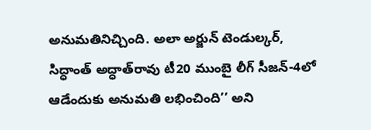అనుమతినిచ్చింది. అలా అర్జున్‌ టెండుల్కర్‌, సిద్ధాంత్‌ అద్ధాత్‌రావు టీ20 ముంబై లీగ్‌ సీజన్‌-4లో ఆడేందుకు అనుమతి లభించింది’’ అని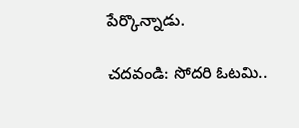పేర్కొన్నాడు.

చదవండి: సోదరి ఓటమి..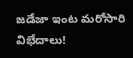జడేజా ఇంట మరోసారి విభేదాలు!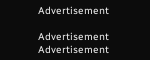Advertisement

Advertisement
Advertisement